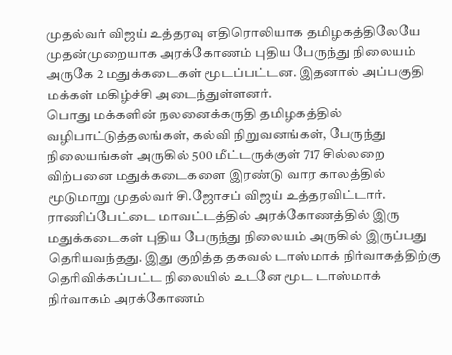முதல்வர் விஜய் உத்தரவு எதிரொலியாக தமிழகத்திலேயே முதன்முறையாக அரக்கோணம் புதிய பேருந்து நிலையம் அருகே 2 மதுக்கடைகள் மூடப்பட்டன. இதனால் அப்பகுதி மக்கள் மகிழ்ச்சி அடைந்துள்ளனர்.
பொது மக்களின் நலனைக்கருதி தமிழகத்தில் வழிபாட்டுத்தலங்கள், கல்வி நிறுவனங்கள், பேருந்து நிலையங்கள் அருகில் 500 மீட்டருக்குள் 717 சில்லறை விற்பனை மதுக்கடைகளை இரண்டு வார காலத்தில் மூடுமாறு முதல்வர் சி.ஜோசப் விஜய் உத்தரவிட்டார்.
ராணிப்பேட்டை மாவட்டத்தில் அரக்கோணத்தில் இரு மதுக்கடைகள் புதிய பேருந்து நிலையம் அருகில் இருப்பது தெரியவந்தது. இது குறித்த தகவல் டாஸ்மாக் நிர்வாகத்திற்கு தெரிவிக்கப்பட்ட நிலையில் உடனே மூட டாஸ்மாக் நிர்வாகம் அரக்கோணம்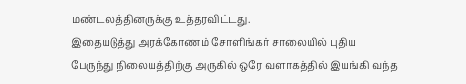மண்டலத்தினருக்கு உத்தரவிட்டது.
இதையடுத்து அரக்கோணம் சோளிங்கர் சாலையில் புதிய பேருந்து நிலையத்திற்கு அருகில் ஒரே வளாகத்தில் இயங்கி வந்த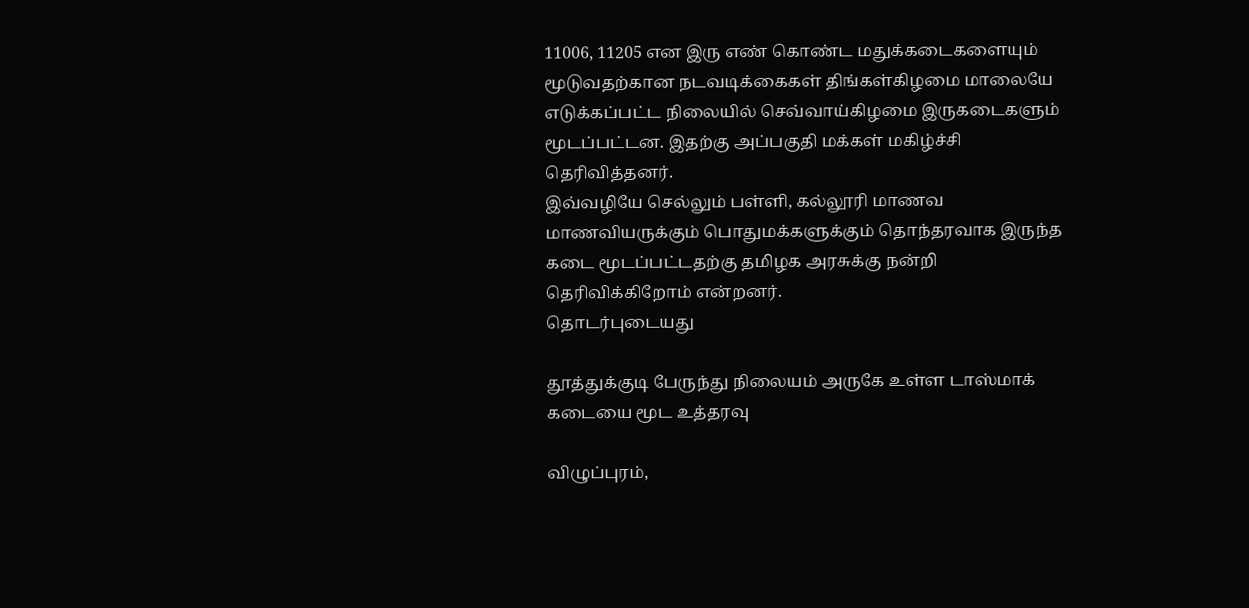11006, 11205 என இரு எண் கொண்ட மதுக்கடைகளையும் மூடுவதற்கான நடவடிக்கைகள் திங்கள்கிழமை மாலையே எடுக்கப்பட்ட நிலையில் செவ்வாய்கிழமை இருகடைகளும் மூடப்பட்டன. இதற்கு அப்பகுதி மக்கள் மகிழ்ச்சி தெரிவித்தனர்.
இவ்வழியே செல்லும் பள்ளி, கல்லூரி மாணவ மாணவியருக்கும் பொதுமக்களுக்கும் தொந்தரவாக இருந்த கடை மூடப்பட்டதற்கு தமிழக அரசுக்கு நன்றி தெரிவிக்கிறோம் என்றனர்.
தொடர்புடையது

தூத்துக்குடி பேருந்து நிலையம் அருகே உள்ள டாஸ்மாக் கடையை மூட உத்தரவு

விழுப்புரம்,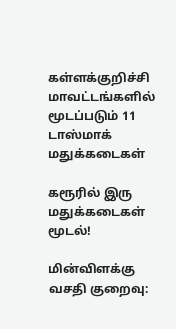கள்ளக்குறிச்சி மாவட்டங்களில் மூடப்படும் 11 டாஸ்மாக் மதுக்கடைகள்

கரூரில் இரு மதுக்கடைகள் மூடல்!

மின்விளக்கு வசதி குறைவு: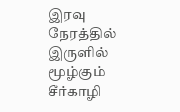இரவு நேரத்தில் இருளில் மூழ்கும் சீர்காழி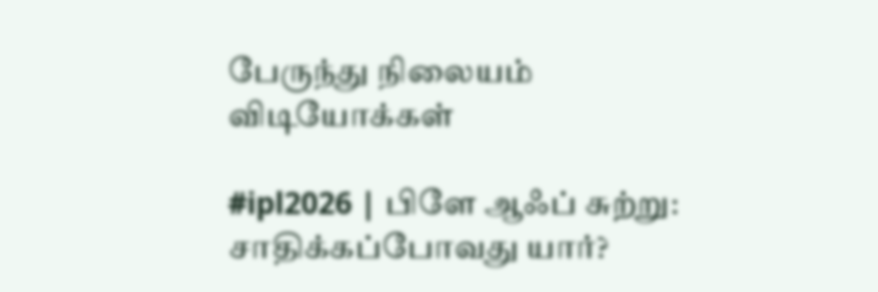பேருந்து நிலையம்
விடியோக்கள்

#ipl2026 | பிளே ஆஃப் சுற்று: சாதிக்கப்போவது யார்?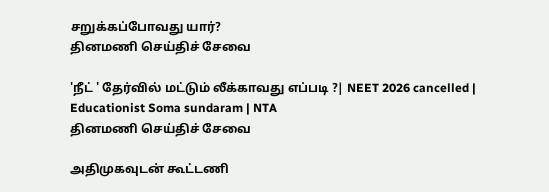சறுக்கப்போவது யார்?
தினமணி செய்திச் சேவை

'நீட் ' தேர்வில் மட்டும் லீக்காவது எப்படி ?| NEET 2026 cancelled | Educationist Soma sundaram | NTA
தினமணி செய்திச் சேவை

அதிமுகவுடன் கூட்டணி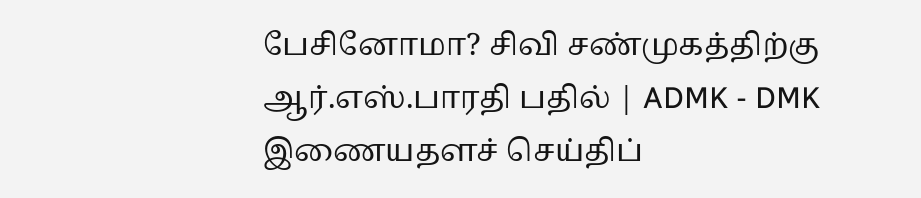பேசினோமா? சிவி சண்முகத்திற்கு ஆர்.எஸ்.பாரதி பதில் | ADMK - DMK
இணையதளச் செய்திப்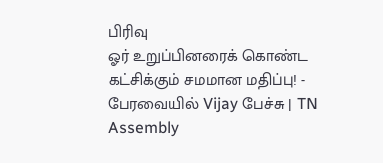பிரிவு
ஓர் உறுப்பினரைக் கொண்ட கட்சிக்கும் சமமான மதிப்பு! - பேரவையில் Vijay பேச்சு | TN Assembly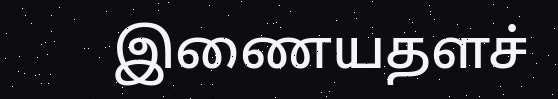இணையதளச்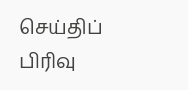செய்திப் பிரிவு